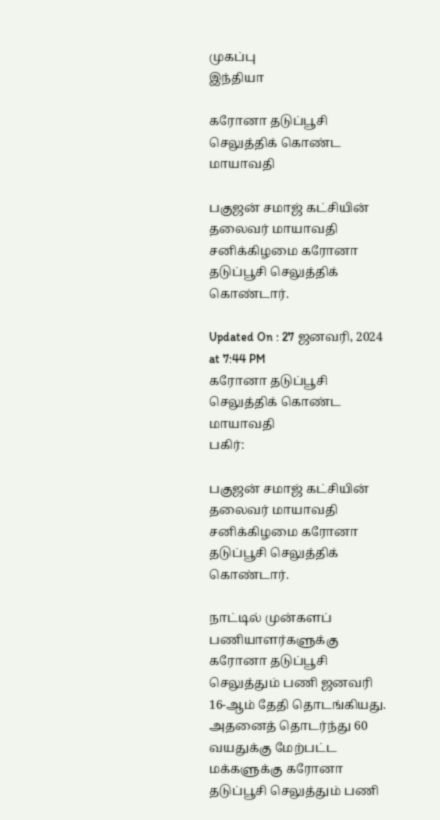முகப்பு
இந்தியா

கரோனா தடுப்பூசி செலுத்திக் கொண்ட மாயாவதி

பகுஜன் சமாஜ் கட்சியின் தலைவர் மாயாவதி சனிக்கிழமை கரோனா தடுப்பூசி செலுத்திக் கொண்டார்.

Updated On : 27 ஜனவரி, 2024 at 7:44 PM
கரோனா தடுப்பூசி செலுத்திக் கொண்ட மாயாவதி
பகிர்:

பகுஜன் சமாஜ் கட்சியின் தலைவர் மாயாவதி சனிக்கிழமை கரோனா தடுப்பூசி செலுத்திக் கொண்டார்.

நாட்டில் முன்களப் பணியாளர்களுக்கு கரோனா தடுப்பூசி செலுத்தும் பணி ஜனவரி 16-ஆம் தேதி தொடங்கியது. அதனைத் தொடர்ந்து 60 வயதுக்கு மேற்பட்ட மக்களுக்கு கரோனா தடுப்பூசி செலுத்தும் பணி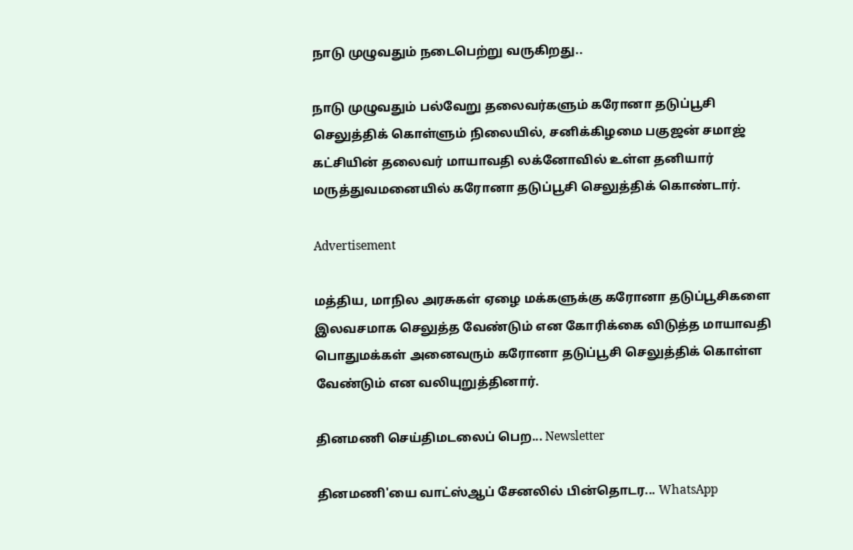நாடு முழுவதும் நடைபெற்று வருகிறது..

நாடு முழுவதும் பல்வேறு தலைவர்களும் கரோனா தடுப்பூசி செலுத்திக் கொள்ளும் நிலையில், சனிக்கிழமை பகுஜன் சமாஜ் கட்சியின் தலைவர் மாயாவதி லக்னோவில் உள்ள தனியார் மருத்துவமனையில் கரோனா தடுப்பூசி செலுத்திக் கொண்டார்.

Advertisement

மத்திய, மாநில அரசுகள் ஏழை மக்களுக்கு கரோனா தடுப்பூசிகளை இலவசமாக செலுத்த வேண்டும் என கோரிக்கை விடுத்த மாயாவதி பொதுமக்கள் அனைவரும் கரோனா தடுப்பூசி செலுத்திக் கொள்ள வேண்டும் என வலியுறுத்தினார்.

தினமணி செய்திமடலைப் பெற... Newsletter

தினமணி'யை வாட்ஸ்ஆப் சேனலில் பின்தொடர... WhatsApp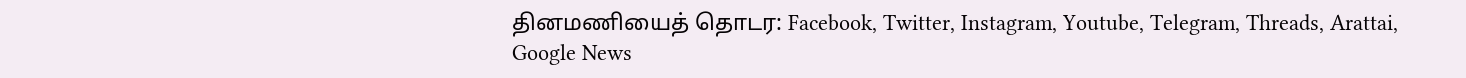தினமணியைத் தொடர: Facebook, Twitter, Instagram, Youtube, Telegram, Threads, Arattai, Google News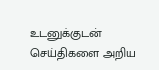உடனுக்குடன் செய்திகளை அறிய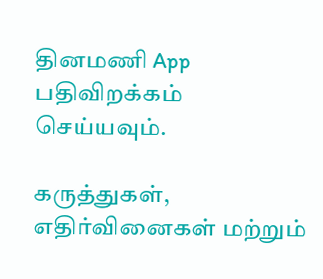தினமணி App பதிவிறக்கம் செய்யவும்.

கருத்துகள், எதிர்வினைகள் மற்றும்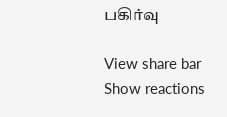பகிர்வு

View share bar
Show reactions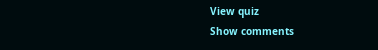View quiz
Show comments